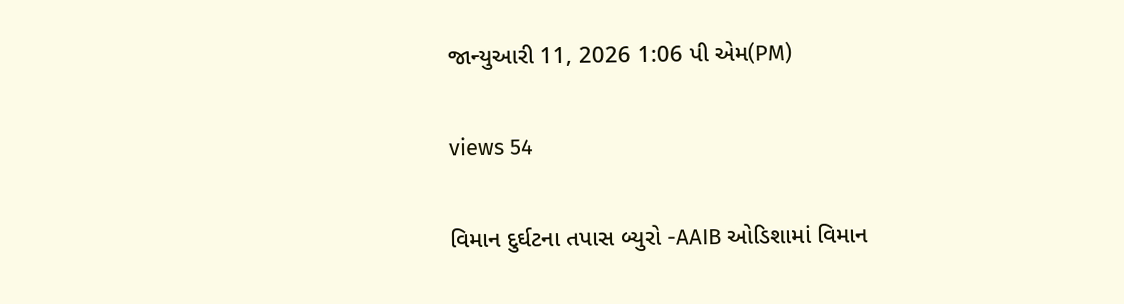જાન્યુઆરી 11, 2026 1:06 પી એમ(PM)

views 54

વિમાન દુર્ઘટના તપાસ બ્યુરો -AAIB ઓડિશામાં વિમાન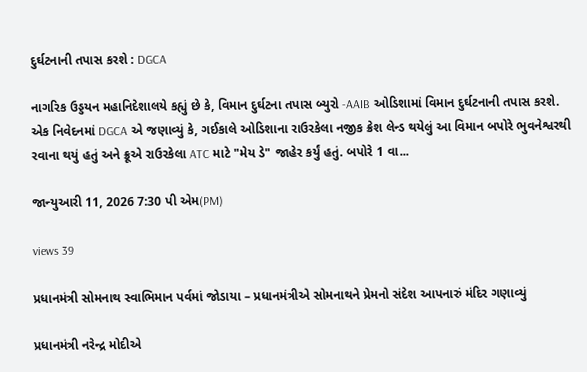દુર્ઘટનાની તપાસ કરશે : DGCA

નાગરિક ઉડ્ડયન મહાનિદેશાલયે કહ્યું છે કે, વિમાન દુર્ઘટના તપાસ બ્યુરો -AAIB ઓડિશામાં વિમાન દુર્ઘટનાની તપાસ કરશે. એક નિવેદનમાં DGCA એ જણાવ્યું કે, ગઈકાલે ઓડિશાના રાઉરકેલા નજીક ક્રેશ લેન્ડ થયેલું આ વિમાન બપોરે ભુવનેશ્વરથી રવાના થયું હતું અને ક્રૂએ રાઉરકેલા ATC માટે "મેય ડે" જાહેર કર્યું હતું. બપોરે 1 વા...

જાન્યુઆરી 11, 2026 7:30 પી એમ(PM)

views 39

પ્રધાનમંત્રી સોમનાથ સ્વાભિમાન પર્વમાં જોડાયા – પ્રધાનમંત્રીએ સોમનાથને પ્રેમનો સંદેશ આપનારું મંદિર ગણાવ્યું

પ્રધાનમંત્રી નરેન્દ્ર મોદીએ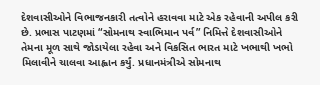દેશવાસીઓને વિભાજનકારી તત્વોને હરાવવા માટે એક રહેવાની અપીલ કરી છે. પ્રભાસ પાટણમાં “સોમનાથ સ્વાભિમાન પર્વ” નિમિત્તે દેશવાસીઓને તેમના મૂળ સાથે જોડાયેલા રહેવા અને વિકસિત ભારત માટે ખભાથી ખભો મિલાવીને ચાલવા આહ્વાન કર્યું. પ્રધાનમંત્રીએ સોમનાથ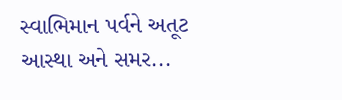સ્વાભિમાન પર્વને અતૂટ આસ્થા અને સમર...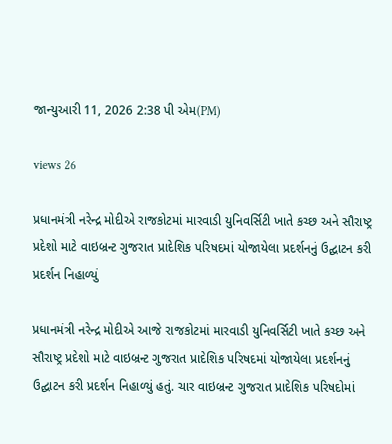જાન્યુઆરી 11, 2026 2:38 પી એમ(PM)

views 26

પ્રધાનમંત્રી નરેન્દ્ર મોદીએ રાજકોટમાં મારવાડી યુનિવર્સિટી ખાતે કચ્છ અને સૌરાષ્ટ્ર પ્રદેશો માટે વાઇબ્રન્ટ ગુજરાત પ્રાદેશિક પરિષદમાં યોજાયેલા પ્રદર્શનનું ઉદ્ઘાટન કરી પ્રદર્શન નિહાળ્યું

પ્રધાનમંત્રી નરેન્દ્ર મોદીએ આજે રાજકોટમાં મારવાડી યુનિવર્સિટી ખાતે કચ્છ અને સૌરાષ્ટ્ર પ્રદેશો માટે વાઇબ્રન્ટ ગુજરાત પ્રાદેશિક પરિષદમાં યોજાયેલા પ્રદર્શનનું ઉદ્ઘાટન કરી પ્રદર્શન નિહાળ્યું હતું. ચાર વાઇબ્રન્ટ ગુજરાત પ્રાદેશિક પરિષદોમાં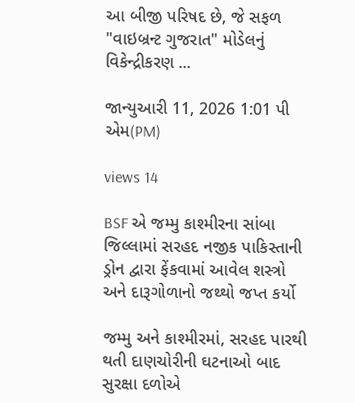આ બીજી પરિષદ છે, જે સફળ "વાઇબ્રન્ટ ગુજરાત" મોડેલનું વિકેન્દ્રીકરણ ...

જાન્યુઆરી 11, 2026 1:01 પી એમ(PM)

views 14

BSF એ જમ્મુ કાશ્મીરના સાંબા જિલ્લામાં સરહદ નજીક પાકિસ્તાની ડ્રોન દ્વારા ફેંકવામાં આવેલ શસ્ત્રો અને દારૂગોળાનો જથ્થો જપ્ત કર્યો

જમ્મુ અને કાશ્મીરમાં, સરહદ પારથી થતી દાણચોરીની ઘટનાઓ બાદ સુરક્ષા દળોએ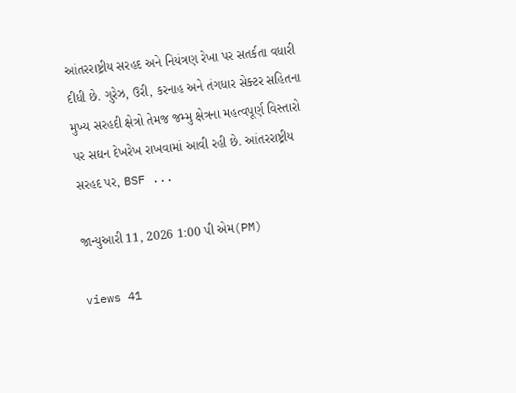આંતરરાષ્ટ્રીય સરહદ અને નિયંત્રણ રેખા પર સતર્કતા વધારી દીધી છે. ગુરેઝ, ઉરી, કરનાહ અને તંગધાર સેક્ટર સહિતના મુખ્ય સરહદી ક્ષેત્રો તેમજ જમ્મુ ક્ષેત્રના મહત્વપૂર્ણ વિસ્તારો પર સઘન દેખરેખ રાખવામાં આવી રહી છે. આંતરરાષ્ટ્રીય સરહદ પર, BSF ...

જાન્યુઆરી 11, 2026 1:00 પી એમ(PM)

views 41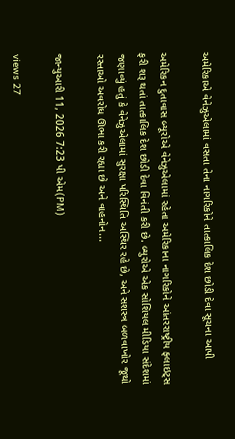અમેરિકાએ વેનેઝુએલામાં વસતા તેના નાગરિકોને તાત્કાલિક દેશ છોડી દેવા સૂચના આપી

અમેરિકન દુતાવાસ બ્યૂરોએ વેનેઝુએલામાં રહેતા અમેરિકાના નાગરિકોને આંતરરાષ્ટ્રીય ફ્લાઇટ્સ ફરી શરૂ થતાં તાત્કાલિક દેશ છોડી દેવા વિનંતી કરી છે. બ્યુરોએ એક સોશિયલ મીડિયા સંદેશમાં જણાવ્યું હતું કે વેનેઝુએલામાં સુરક્ષા પરિસ્થિતિ અસ્થિર રહે છે, અને સશસ્ત્ર બળવાખોર જૂથો રસ્તાઓ અવરોધ ઊભા કરી રહ્યા છે અને વાહનોન...

જાન્યુઆરી 11, 2026 7:23 પી એમ(PM)

views 27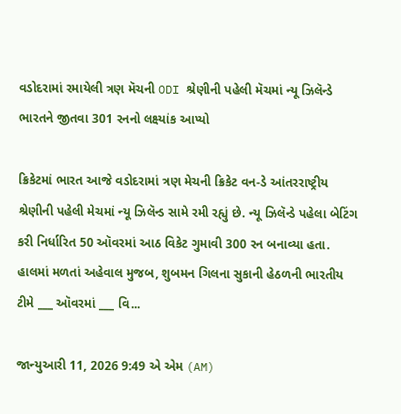વડોદરામાં રમાયેલી ત્રણ મૅચની ODI શ્રેણીની પહેલી મૅચમાં ન્યૂ ઝિલૅન્ડે ભારતને જીતવા 301 રનનો લક્ષ્યાંક આપ્યો

ક્રિકેટમાં ભારત આજે વડોદરામાં ત્રણ મેચની ક્રિકેટ વન-ડે આંતરરાષ્ટ્રીય શ્રેણીની પહેલી મેચમાં ન્યૂ ઝિલૅન્ડ સામે રમી રહ્યું છે. ન્યૂ ઝિલૅન્ડે પહેલા બેટિંગ કરી નિર્ધારિત 50 ઑવરમાં આઠ વિકેટ ગુમાવી 300 રન બનાવ્યા હતા. હાલમાં મળતાં અહેવાલ મુજબ, શુબમન ગિલના સુકાની હેઠળની ભારતીય ટીમે ___ ઑવરમાં ___ વિ...

જાન્યુઆરી 11, 2026 9:49 એ એમ (AM)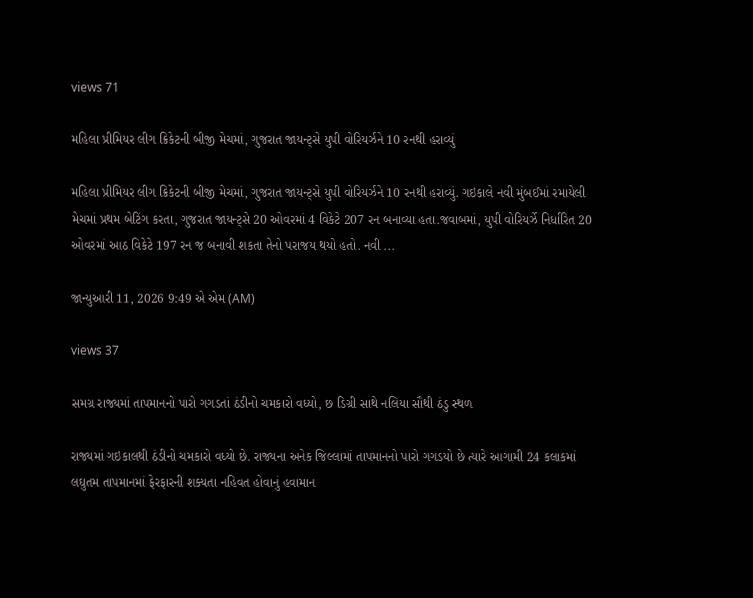views 71

મહિલા પ્રીમિયર લીગ ક્રિકેટની બીજી મેચમાં, ગુજરાત જાયન્ટ્સે યુપી વોરિયર્ઝને 10 રનથી હરાવ્યું

મહિલા પ્રીમિયર લીગ ક્રિકેટની બીજી મેચમાં, ગુજરાત જાયન્ટ્સે યુપી વોરિયર્ઝને 10 રનથી હરાવ્યું. ગઇકાલે નવી મુંબઈમાં રમાયેલી મેચમાં પ્રથમ બેટિંગ કરતા, ગુજરાત જાયન્ટ્સે 20 ઓવરમાં 4 વિકેટે 207 રન બનાવ્યા હતા.જવાબમાં, યુપી વોરિયર્ઝે નિર્ધારિત 20 ઓવરમાં આઠ વિકેટે 197 રન જ બનાવી શકતા તેનો પરાજય થયો હતો. નવી ...

જાન્યુઆરી 11, 2026 9:49 એ એમ (AM)

views 37

સમગ્ર રાજ્યમાં તાપમાનનો પારો ગગડતાં ઠંડીનો ચમકારો વધ્યો, છ ડિગ્રી સાથે નલિયા સૌથી ઠંડુ સ્થળ

રાજ્યમાં ગઇકાલથી ઠંડીનો ચમકારો વધ્યો છે. રાજ્યના અનેક જિલ્લામાં તાપમાનનો પારો ગગડયો છે ત્યારે આગામી 24 કલાકમાં લઘુતમ તાપમાનમાં ફેરફારની શક્યતા નહિવત હોવાનું હવામાન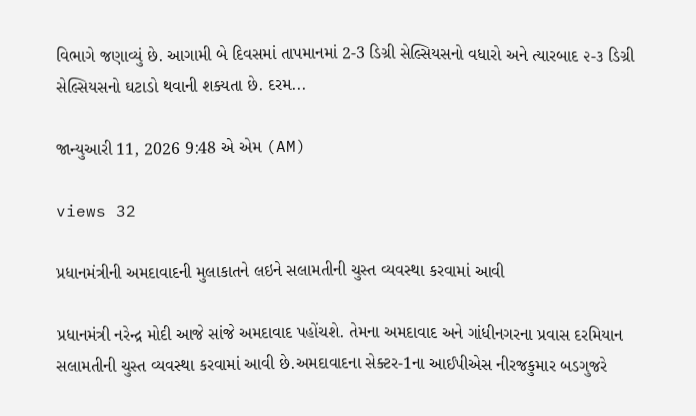વિભાગે જણાવ્યું છે. આગામી બે દિવસમાં તાપમાનમાં 2-3 ડિગ્રી સેલ્સિયસનો વધારો અને ત્યારબાદ ૨-૩ ડિગ્રી સેલ્સિયસનો ઘટાડો થવાની શક્યતા છે. દરમ...

જાન્યુઆરી 11, 2026 9:48 એ એમ (AM)

views 32

પ્રધાનમંત્રીની અમદાવાદની મુલાકાતને લઇને સલામતીની ચુસ્ત વ્યવસ્થા કરવામાં આવી

પ્રધાનમંત્રી નરેન્દ્ર મોદી આજે સાંજે અમદાવાદ પહોંચશે. તેમના અમદાવાદ અને ગાંધીનગરના પ્રવાસ દરમિયાન સલામતીની ચુસ્ત વ્યવસ્થા કરવામાં આવી છે.અમદાવાદના સેક્ટર-1ના આઈપીએસ નીરજકુમાર બડગુજરે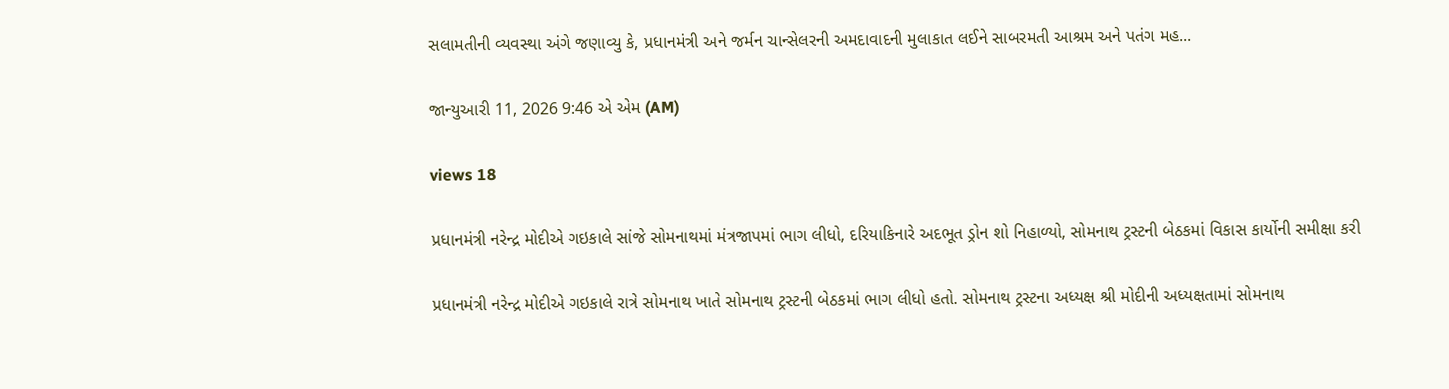સલામતીની વ્યવસ્થા અંગે જણાવ્યુ કે, પ્રધાનમંત્રી અને જર્મન ચાન્સેલરની અમદાવાદની મુલાકાત લઈને સાબરમતી આશ્રમ અને પતંગ મહ...

જાન્યુઆરી 11, 2026 9:46 એ એમ (AM)

views 18

પ્રધાનમંત્રી નરેન્દ્ર મોદીએ ગઇકાલે સાંજે સોમનાથમાં મંત્રજાપમાં ભાગ લીધો, દરિયાકિનારે અદભૂત ડ્રોન શો નિહાળ્યો, સોમનાથ ટ્રસ્ટની બેઠકમાં વિકાસ કાર્યોની સમીક્ષા કરી

પ્રધાનમંત્રી નરેન્દ્ર મોદીએ ગઇકાલે રાત્રે સોમનાથ ખાતે સોમનાથ ટ્રસ્ટની બેઠકમાં ભાગ લીધો હતો. સોમનાથ ટ્રસ્ટના અધ્યક્ષ શ્રી મોદીની અધ્યક્ષતામાં સોમનાથ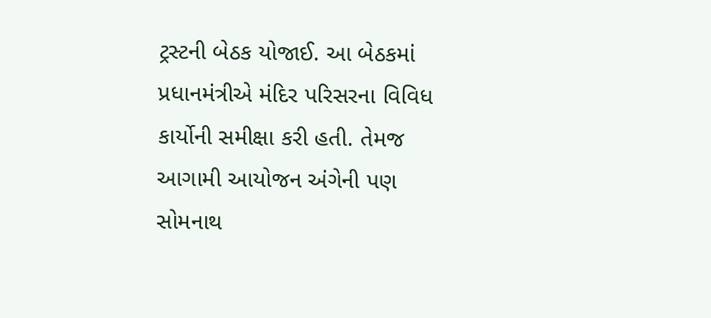ટ્રસ્ટની બેઠક યોજાઈ. આ બેઠકમાં પ્રધાનમંત્રીએ મંદિર પરિસરના વિવિધ કાર્યોની સમીક્ષા કરી હતી. તેમજ આગામી આયોજન અંગેની પણ સોમનાથ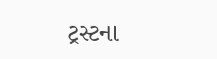ટ્રસ્ટના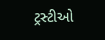ટ્રસ્ટીઓ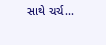સાથે ચર્ચ...